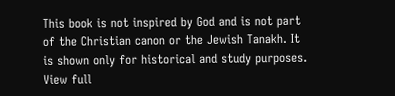This book is not inspired by God and is not part of the Christian canon or the Jewish Tanakh. It is shown only for historical and study purposes. View full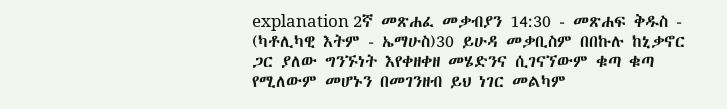explanation 2ኛ መጽሐፈ መቃብያን 14:30 - መጽሐፍ ቅዱስ - (ካቶሊካዊ እትም - ኤማሁስ)30 ይሁዳ መቃቢስም በበኩሉ ከኒቃኖር ጋር ያለው ግንኙነት እየቀዘቀዘ መሄድንና ሲገናኘውም ቁጣ ቁጣ የሚለውም መሆኑን በመገንዘብ ይህ ነገር መልካም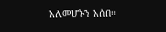አለመሆኑን አሰበ።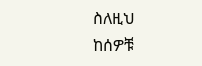ስለዚህ ከሰዎቹ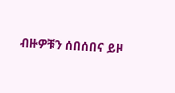ብዙዎቹን ሰበሰበና ይዞ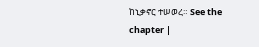ከኒቃኖር ተሠወረ። See the chapter |